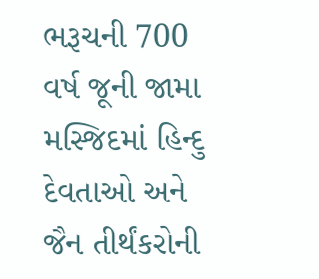ભરૂચની 700 વર્ષ જૂની જામા મસ્જિદમાં હિન્દુ દેવતાઓ અને જૈન તીર્થંકરોની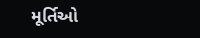મૂર્તિઓ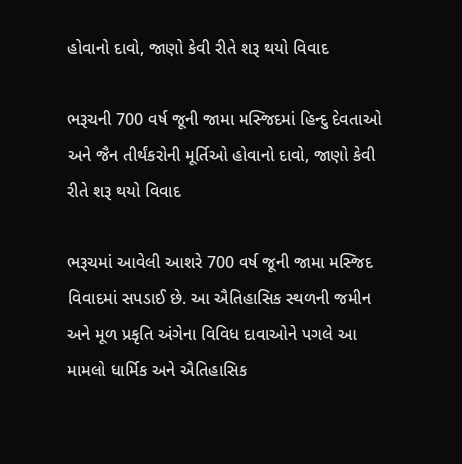હોવાનો દાવો, જાણો કેવી રીતે શરૂ થયો વિવાદ

ભરૂચની 700 વર્ષ જૂની જામા મસ્જિદમાં હિન્દુ દેવતાઓ અને જૈન તીર્થંકરોની મૂર્તિઓ હોવાનો દાવો, જાણો કેવી રીતે શરૂ થયો વિવાદ

ભરૂચમાં આવેલી આશરે 700 વર્ષ જૂની જામા મસ્જિદ વિવાદમાં સપડાઈ છે. આ ઐતિહાસિક સ્થળની જમીન અને મૂળ પ્રકૃતિ અંગેના વિવિધ દાવાઓને પગલે આ મામલો ધાર્મિક અને ઐતિહાસિક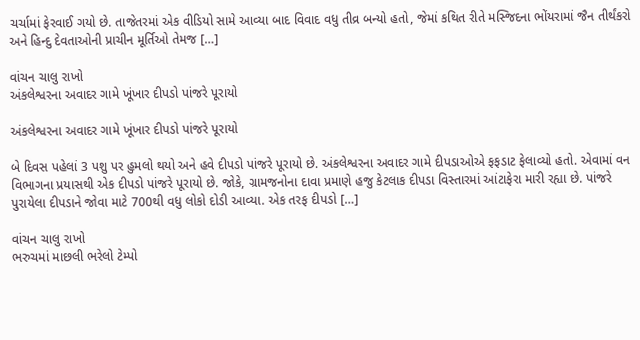ચર્ચામાં ફેરવાઈ ગયો છે. તાજેતરમાં એક વીડિયો સામે આવ્યા બાદ વિવાદ વધુ તીવ્ર બન્યો હતો, જેમાં કથિત રીતે મસ્જિદના ભોંયરામાં જૈન તીર્થંકરો અને હિન્દુ દેવતાઓની પ્રાચીન મૂર્તિઓ તેમજ […]

વાંચન ચાલુ રાખો
અંકલેશ્વરના અવાદર ગામે ખૂંખાર દીપડો પાંજરે પૂરાયો

અંકલેશ્વરના અવાદર ગામે ખૂંખાર દીપડો પાંજરે પૂરાયો

બે દિવસ પહેલાં 3 પશુ પર હુમલો થયો અને હવે દીપડો પાંજરે પૂરાયો છે. અંકલેશ્વરના અવાદર ગામે દીપડાઓએ ફફડાટ ફેલાવ્યો હતો. એવામાં વન વિભાગના પ્રયાસથી એક દીપડો પાંજરે પૂરાયો છે. જોકે, ગ્રામજનોના દાવા પ્રમાણે હજુ કેટલાક દીપડા વિસ્તારમાં આંટાફેરા મારી રહ્યા છે. પાંજરે પુરાયેલા દીપડાને જોવા માટે 700થી વધુ લોકો દોડી આવ્યા. એક તરફ દીપડો […]

વાંચન ચાલુ રાખો
ભરુચમાં માછલી ભરેલો ટેમ્પો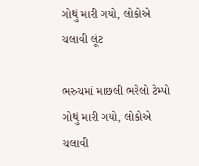ગોથું મારી ગયો, લોકોએ ચલાવી લૂંટ

ભરુચમાં માછલી ભરેલો ટેમ્પો ગોથું મારી ગયો, લોકોએ ચલાવી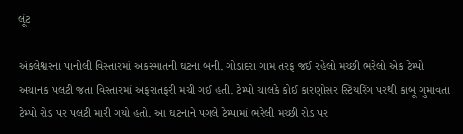લૂંટ

અંકલેશ્વરના પાનોલી વિસ્તારમાં અકસ્માતની ઘટના બની. ગોડાદરા ગામ તરફ જઈ રહેલો મચ્છી ભરેલો એક ટેમ્પો અચાનક પલટી જતા વિસ્તારમાં અફરાતફરી મચી ગઈ હતી. ટેમ્પો ચાલકે કોઈ કારણોસર સ્ટિયરિંગ પરથી કાબૂ ગુમાવતા ટેમ્પો રોડ પર પલટી મારી ગયો હતો. આ ઘટનાને પગલે ટેમ્પામાં ભરેલી મચ્છી રોડ પર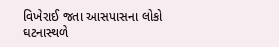વિખેરાઈ જતા આસપાસના લોકો ઘટનાસ્થળે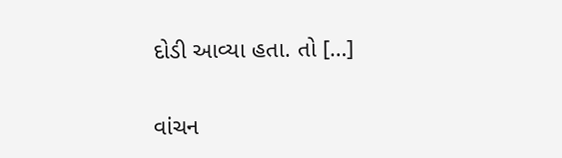દોડી આવ્યા હતા. તો […]

વાંચન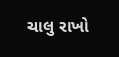ચાલુ રાખો